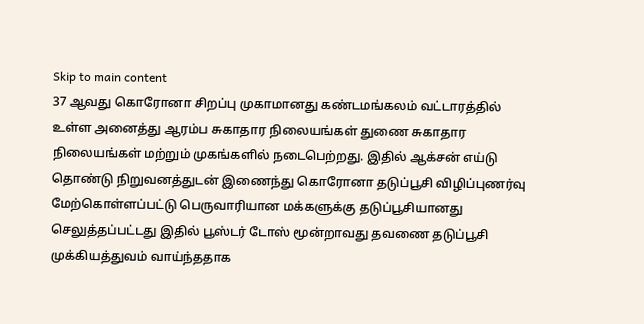Skip to main content
37 ஆவது கொரோனா சிறப்பு முகாமானது கண்டமங்கலம் வட்டாரத்தில் உள்ள அனைத்து ஆரம்ப சுகாதார நிலையங்கள் துணை சுகாதார நிலையங்கள் மற்றும் முகங்களில் நடைபெற்றது. இதில் ஆக்சன் எய்டு தொண்டு நிறுவனத்துடன் இணைந்து கொரோனா தடுப்பூசி விழிப்புணர்வு மேற்கொள்ளப்பட்டு பெருவாரியான மக்களுக்கு தடுப்பூசியானது செலுத்தப்பட்டது இதில் பூஸ்டர் டோஸ் மூன்றாவது தவணை தடுப்பூசி முக்கியத்துவம் வாய்ந்ததாக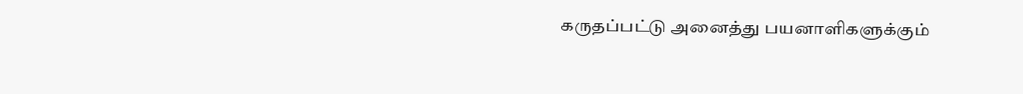கருதப்பட்டு அனைத்து பயனாளிகளுக்கும்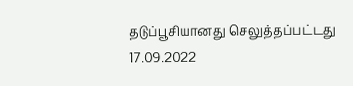தடுப்பூசியானது செலுத்தப்பட்டது 17.09.2022